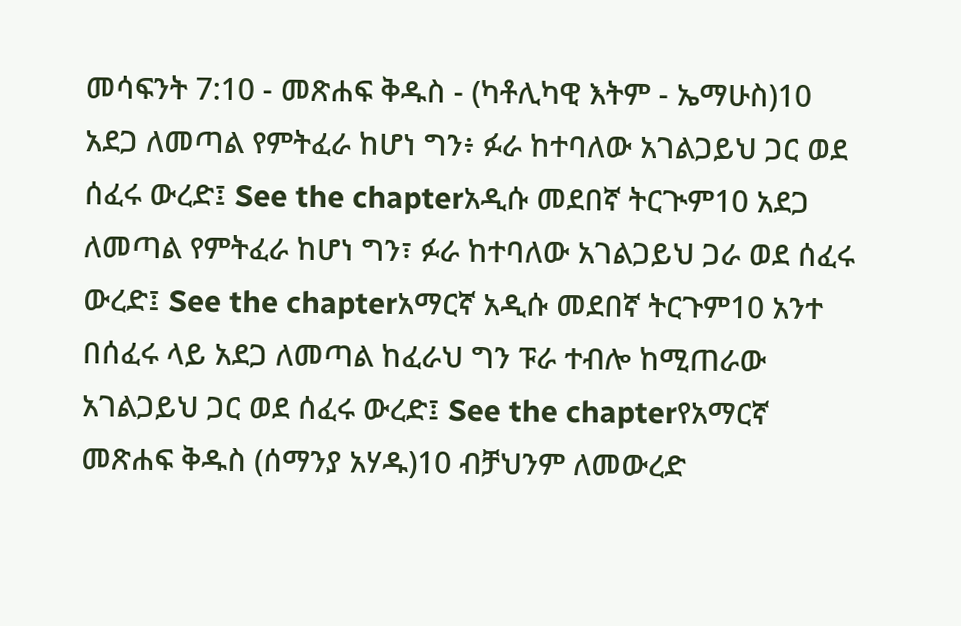መሳፍንት 7:10 - መጽሐፍ ቅዱስ - (ካቶሊካዊ እትም - ኤማሁስ)10 አደጋ ለመጣል የምትፈራ ከሆነ ግን፥ ፉራ ከተባለው አገልጋይህ ጋር ወደ ሰፈሩ ውረድ፤ See the chapterአዲሱ መደበኛ ትርጒም10 አደጋ ለመጣል የምትፈራ ከሆነ ግን፣ ፉራ ከተባለው አገልጋይህ ጋራ ወደ ሰፈሩ ውረድ፤ See the chapterአማርኛ አዲሱ መደበኛ ትርጉም10 አንተ በሰፈሩ ላይ አደጋ ለመጣል ከፈራህ ግን ፑራ ተብሎ ከሚጠራው አገልጋይህ ጋር ወደ ሰፈሩ ውረድ፤ See the chapterየአማርኛ መጽሐፍ ቅዱስ (ሰማንያ አሃዱ)10 ብቻህንም ለመውረድ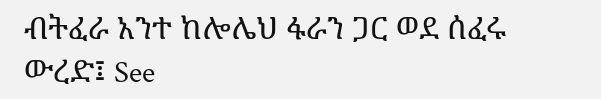ብትፈራ አንተ ከሎሌህ ፋራን ጋር ወደ ሰፈሩ ውረድ፤ See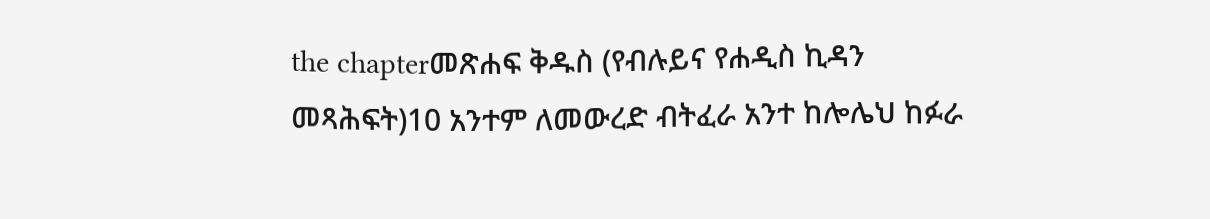the chapterመጽሐፍ ቅዱስ (የብሉይና የሐዲስ ኪዳን መጻሕፍት)10 አንተም ለመውረድ ብትፈራ አንተ ከሎሌህ ከፉራ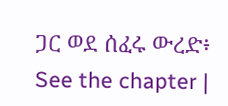ጋር ወደ ሰፈሩ ውረድ፥ See the chapter |